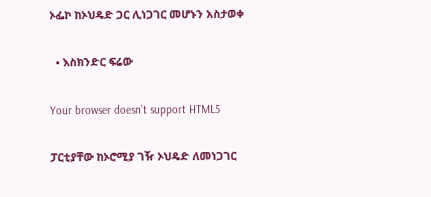ኦፌኮ ከኦህዴድ ጋር ሊነጋገር መሆኑን አስታወቀ

  • እስክንድር ፍሬው

Your browser doesn’t support HTML5

ፓርቲያቸው ከኦሮሚያ ገዥ ኦህዴድ ለመነጋገር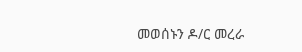መወሰኑን ዶ/ር መረራ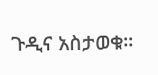ጉዲና አስታወቁ፡፡